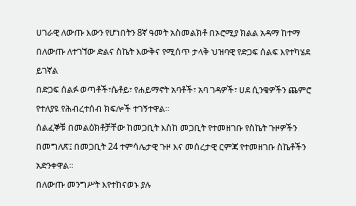ሀገራዊ ለውጡ እውን የሆነበትን 8ኛ ዓመት አስመልክቶ በኦሮሚያ ክልል አዳማ ከተማ በለውጡ ለተገኘው ድልና ስኬት እውቅና የሚሰጥ ታላቅ ህዝባዊ የድጋፍ ሰልፍ እየተካሄደ ይገኛል
በድጋፍ ሰልፉ ወጣቶች፣ሴቶይ፣ የሐይማኖት አባቶች፣ አባ ገዳዎች፣ ሀደ ሲንቄዎችን ጨምሮ የተለያዩ የሕብረተሰብ ክፍሎች ተገኝተዋል።
ሰልፈኞቹ በመልዕክቶቻቸው ከመጋቢት እስከ መጋቢት የተመዘገቡ የስኬት ጉዞዎችን በመግለጽ፤ በመጋቢት 24 ተምሳሌታዊ ጉዞ እና መሰረታዊ ርምጃ የተመዘገቡ ስኬቶችን አድንቀዋል።
በለውጡ መንግሥት እየተከናወኑ ያሉ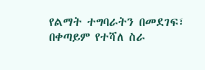የልማት ተግባራትን በመደገፍ፣ በቀጣይም የተሻለ ስራ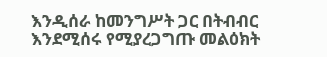እንዲሰራ ከመንግሥት ጋር በትብብር እንደሚሰሩ የሚያረጋግጡ መልዕክት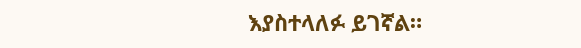እያስተላለፉ ይገኛል።